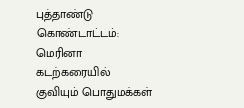புத்தாண்டு கொண்டாட்டம்: மெரினா கடற்கரையில் குவியும் பொதுமக்கள்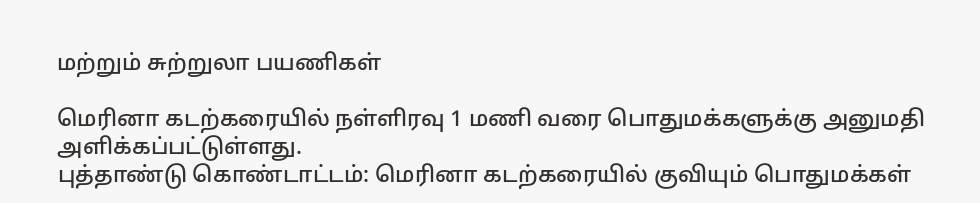மற்றும் சுற்றுலா பயணிகள்

மெரினா கடற்கரையில் நள்ளிரவு 1 மணி வரை பொதுமக்களுக்கு அனுமதி அளிக்கப்பட்டுள்ளது.
புத்தாண்டு கொண்டாட்டம்: மெரினா கடற்கரையில் குவியும் பொதுமக்கள்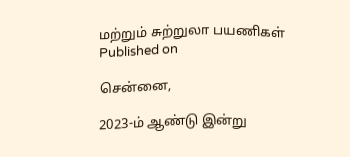மற்றும் சுற்றுலா பயணிகள்
Published on

சென்னை,

2023-ம் ஆண்டு இன்று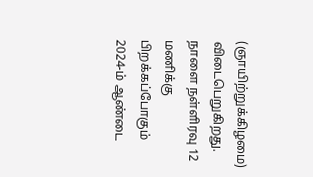(ஞாயிற்றுக்கிழமை) விடைபெறுகிறது. நாளை நள்ளிரவு 12 மணிக்கு பிறக்கப்போகும் 2024-ம் ஆண்டை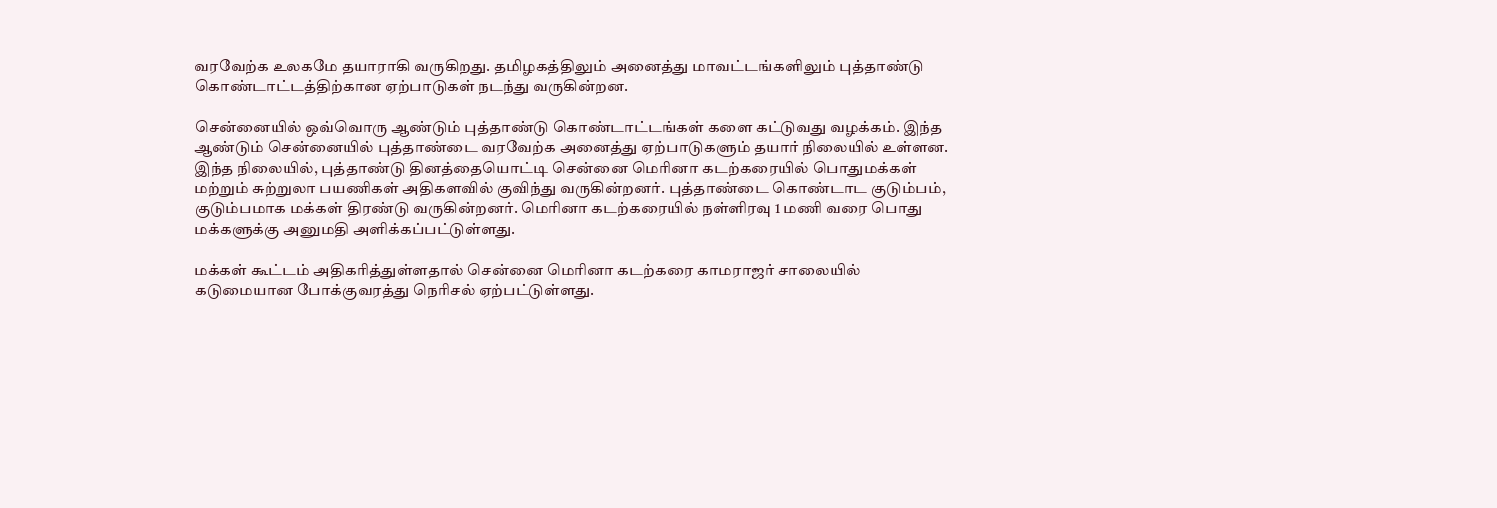வரவேற்க உலகமே தயாராகி வருகிறது. தமிழகத்திலும் அனைத்து மாவட்டங்களிலும் புத்தாண்டு கொண்டாட்டத்திற்கான ஏற்பாடுகள் நடந்து வருகின்றன.

சென்னையில் ஒவ்வொரு ஆண்டும் புத்தாண்டு கொண்டாட்டங்கள் களை கட்டுவது வழக்கம். இந்த ஆண்டும் சென்னையில் புத்தாண்டை வரவேற்க அனைத்து ஏற்பாடுகளும் தயார் நிலையில் உள்ளன. இந்த நிலையில், புத்தாண்டு தினத்தையொட்டி சென்னை மெரினா கடற்கரையில் பொதுமக்கள் மற்றும் சுற்றுலா பயணிகள் அதிகளவில் குவிந்து வருகின்றனர். புத்தாண்டை கொண்டாட குடும்பம், குடும்பமாக மக்கள் திரண்டு வருகின்றனர். மெரினா கடற்கரையில் நள்ளிரவு 1 மணி வரை பொது மக்களுக்கு அனுமதி அளிக்கப்பட்டுள்ளது.

மக்கள் கூட்டம் அதிகரித்துள்ளதால் சென்னை மெரினா கடற்கரை காமராஜர் சாலையில் கடுமையான போக்குவரத்து நெரிசல் ஏற்பட்டுள்ளது.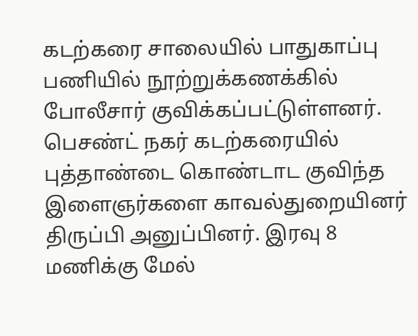கடற்கரை சாலையில் பாதுகாப்பு பணியில் நூற்றுக்கணக்கில் போலீசார் குவிக்கப்பட்டுள்ளனர். பெசண்ட் நகர் கடற்கரையில் புத்தாண்டை கொண்டாட குவிந்த இளைஞர்களை காவல்துறையினர் திருப்பி அனுப்பினர். இரவு 8 மணிக்கு மேல்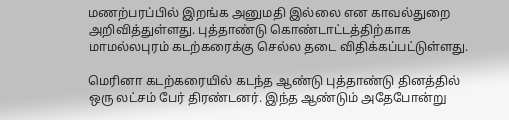மணற்பரப்பில் இறங்க அனுமதி இல்லை என காவல்துறை அறிவித்துள்ளது. புத்தாண்டு கொண்டாட்டத்திற்காக மாமல்லபுரம் கடற்கரைக்கு செல்ல தடை விதிக்கப்பட்டுள்ளது.

மெரினா கடற்கரையில் கடந்த ஆண்டு புத்தாண்டு தினத்தில் ஒரு லட்சம் பேர் திரண்டனர். இந்த ஆண்டும் அதேபோன்று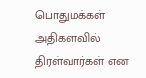பொதுமக்கள் அதிகளவில் திரள்வார்கள் என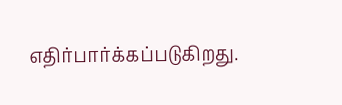எதிர்பார்க்கப்படுகிறது.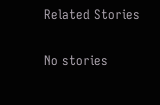Related Stories

No stories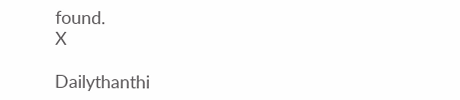found.
X

Dailythanthi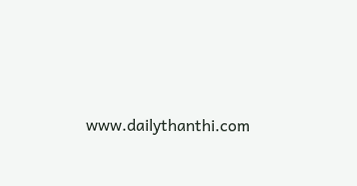www.dailythanthi.com